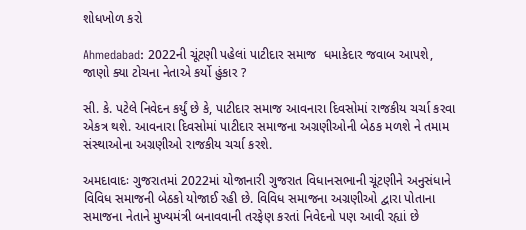શોધખોળ કરો

Ahmedabad: 2022ની ચૂંટણી પહેલાં પાટીદાર સમાજ  ધમાકેદાર જવાબ આપશે, જાણો ક્યા ટોચના નેતાએ કર્યો હુંકાર ?

સી. કે. પટેલે નિવેદન કર્યું છે કે, પાટીદાર સમાજ આવનારા દિવસોમાં રાજકીય ચર્ચા કરવા એકત્ર થશે. આવનારા દિવસોમાં પાટીદાર સમાજના અગ્રણીઓની બેઠક મળશે ને તમામ સંસ્થાઓના અગ્રણીઓ રાજકીય ચર્ચા કરશે.

અમદાવાદઃ ગુજરાતમાં 2022માં યોજાનારી ગુજરાત વિધાનસભાની ચૂંટણીને અનુસંધાને વિવિધ સમાજની બેઠકો યોજાઈ રહી છે. વિવિધ સમાજના અગ્રણીઓ દ્વારા પોતાના સમાજના નેતાને મુખ્યમંત્રી બનાવવાની તરફેણ કરતાં નિવેદનો પણ આવી રહ્યાં છે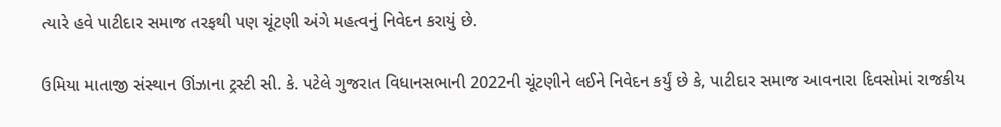ત્યારે હવે પાટીદાર સમાજ તરફથી પણ ચૂંટણી અંગે મહત્વનું નિવેદન કરાયું છે.

ઉમિયા માતાજી સંસ્થાન ઊંઝાના ટ્રસ્ટી સી. કે. પટેલે ગુજરાત વિધાનસભાની 2022ની ચૂંટણીને લઈને નિવેદન કર્યું છે કે, પાટીદાર સમાજ આવનારા દિવસોમાં રાજકીય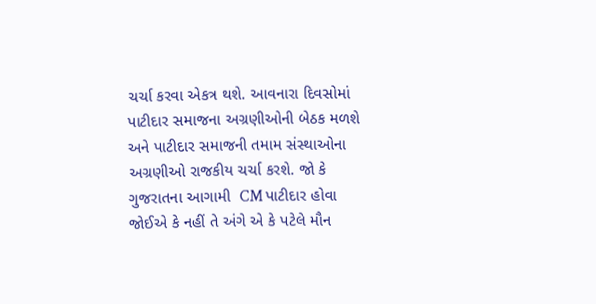ચર્ચા કરવા એકત્ર થશે. આવનારા દિવસોમાં પાટીદાર સમાજના અગ્રણીઓની બેઠક મળશે અને પાટીદાર સમાજની તમામ સંસ્થાઓના અગ્રણીઓ રાજકીય ચર્ચા કરશે. જો કે ગુજરાતના આગામી  CM પાટીદાર હોવા જોઈએ કે નહીં તે અંગે એ કે પટેલે મૌન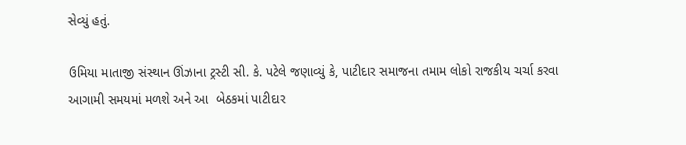સેવ્યું હતું.

ઉમિયા માતાજી સંસ્થાન ઊંઝાના ટ્રસ્ટી સી. કે. પટેલે જણાવ્યું કે, પાટીદાર સમાજના તમામ લોકો રાજકીય ચર્ચા કરવા આગામી સમયમાં મળશે અને આ  બેઠકમાં પાટીદાર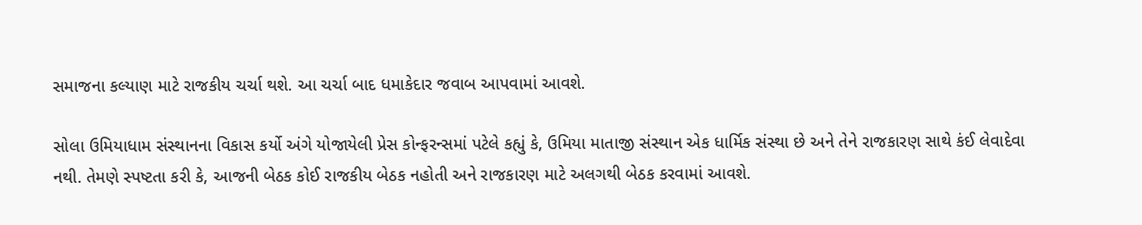સમાજના કલ્યાણ માટે રાજકીય ચર્ચા થશે. આ ચર્ચા બાદ ધમાકેદાર જવાબ આપવામાં આવશે.

સોલા ઉમિયાધામ સંસ્થાનના વિકાસ કર્યો અંગે યોજાયેલી પ્રેસ કોન્ફરન્સમાં પટેલે કહ્યું કે, ઉમિયા માતાજી સંસ્થાન એક ધાર્મિક સંસ્થા છે અને તેને રાજકારણ સાથે કંઈ લેવાદેવા નથી. તેમણે સ્પષ્ટતા કરી કે, આજની બેઠક કોઈ રાજકીય બેઠક નહોતી અને રાજકારણ માટે અલગથી બેઠક કરવામાં આવશે.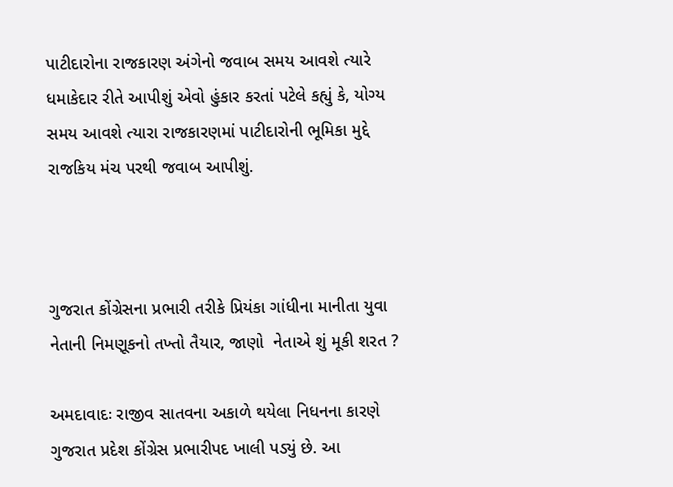પાટીદારોના રાજકારણ અંગેનો જવાબ સમય આવશે ત્યારે ધમાકેદાર રીતે આપીશું એવો હુંકાર કરતાં પટેલે કહ્યું કે, યોગ્ય સમય આવશે ત્યારા રાજકારણમાં પાટીદારોની ભૂમિકા મુદ્દે રાજકિય મંચ પરથી જવાબ આપીશું.



ગુજરાત કોંગ્રેસના પ્રભારી તરીકે પ્રિયંકા ગાંધીના માનીતા યુવા નેતાની નિમણૂકનો તખ્તો તૈયાર, જાણો  નેતાએ શું મૂકી શરત ?

અમદાવાદઃ રાજીવ સાતવના અકાળે થયેલા નિધનના કારણે ગુજરાત પ્રદેશ કોંગ્રેસ પ્રભારીપદ ખાલી પડ્યું છે. આ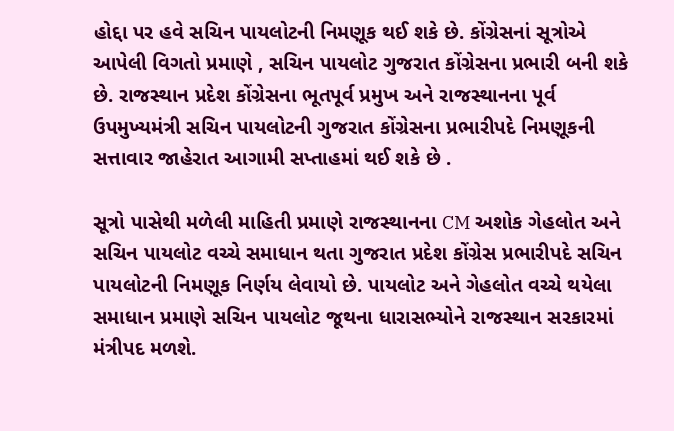હોદ્દા પર હવે સચિન પાયલોટની નિમણૂક થઈ શકે છે. કોંગ્રેસનાં સૂત્રોએ આપેલી વિગતો પ્રમાણે , સચિન પાયલોટ ગુજરાત કોંગ્રેસના પ્રભારી બની શકે છે. રાજસ્થાન પ્રદેશ કોંગ્રેસના ભૂતપૂર્વ પ્રમુખ અને રાજસ્થાનના પૂર્વ ઉપમુખ્યમંત્રી સચિન પાયલોટની ગુજરાત કોંગ્રેસના પ્રભારીપદે નિમણૂકની સત્તાવાર જાહેરાત આગામી સપ્તાહમાં થઈ શકે છે .

સૂત્રો પાસેથી મળેલી માહિતી પ્રમાણે રાજસ્થાનના CM અશોક ગેહલોત અને સચિન પાયલોટ વચ્ચે સમાધાન થતા ગુજરાત પ્રદેશ કોંગ્રેસ પ્રભારીપદે સચિન પાયલોટની નિમણૂક નિર્ણય લેવાયો છે. પાયલોટ અને ગેહલોત વચ્ચે થયેલા સમાધાન પ્રમાણે સચિન પાયલોટ જૂથના ધારાસભ્યોને રાજસ્થાન સરકારમાં મંત્રીપદ મળશે.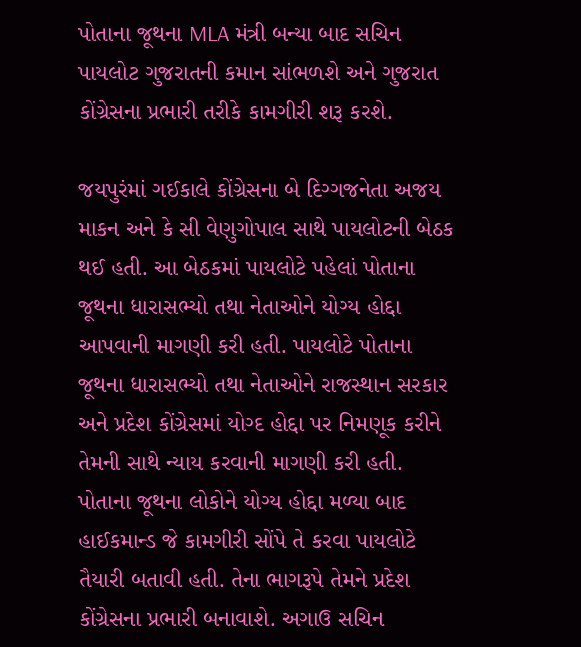પોતાના જૂથના MLA મંત્રી બન્યા બાદ સચિન પાયલોટ ગુજરાતની કમાન સાંભળશે અને ગુજરાત કોંગ્રેસના પ્રભારી તરીકે કામગીરી શરૂ કરશે.

જયપુરંમાં ગઈકાલે કોંગ્રેસના બે દિગ્ગજનેતા અજય માકન અને કે સી વેણુગોપાલ સાથે પાયલોટની બેઠક થઈ હતી. આ બેઠકમાં પાયલોટે પહેલાં પોતાના જૂથના ધારાસભ્યો તથા નેતાઓને યોગ્ય હોદ્દા આપવાની માગણી કરી હતી. પાયલોટે પોતાના જૂથના ધારાસભ્યો તથા નેતાઓને રાજસ્થાન સરકાર અને પ્રદેશ કોંગ્રેસમાં યોગ્દ હોદ્દા પર નિમણૂક કરીને તેમની સાથે ન્યાય કરવાની માગણી કરી હતી. પોતાના જૂથના લોકોને યોગ્ય હોદ્દા મળ્યા બાદ હાઈકમાન્ડ જે કામગીરી સોંપે તે કરવા પાયલોટે તૈયારી બતાવી હતી. તેના ભાગરૂપે તેમને પ્રદેશ કોંગ્રેસના પ્રભારી બનાવાશે. અગાઉ સચિન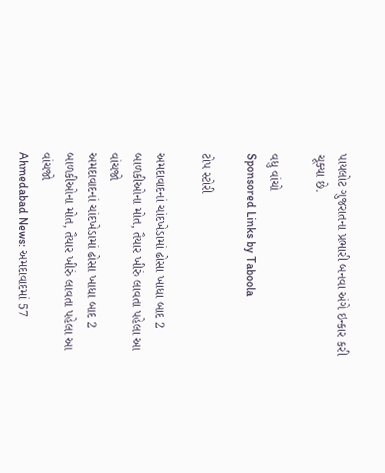પાયલોટ ગુજરાતના પ્રભારી બનવા અંગે ઇન્કાર કરી ચૂક્યા છે.

વધુ વાંચો
Sponsored Links by Taboola

ટોપ સ્ટોરી

અમદાવાદનાં ચાંદખેડામાં ઢોસા ખાધા બાદ 2 બાળકીઓના મોત, તૈયાર ખીરું લાવતા પહેલા આ વાંચજો
અમદાવાદનાં ચાંદખેડામાં ઢોસા ખાધા બાદ 2 બાળકીઓના મોત, તૈયાર ખીરું લાવતા પહેલા આ વાંચજો
Ahmedabad News: અમદાવાદમાં 57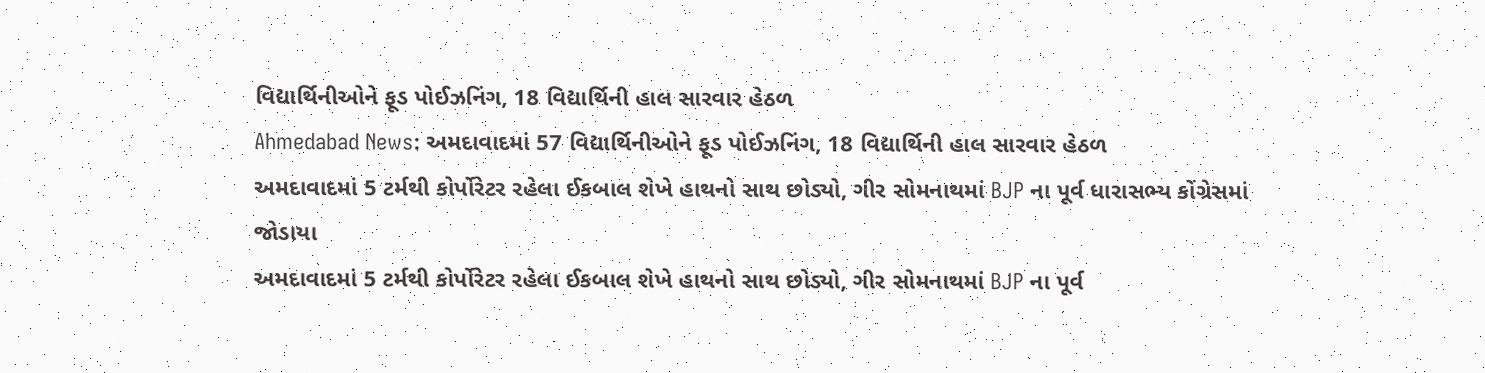વિદ્યાર્થિનીઓને ફૂડ પોઈઝનિંગ, 18 વિદ્યાર્થિની હાલ સારવાર હેઠળ
Ahmedabad News: અમદાવાદમાં 57 વિદ્યાર્થિનીઓને ફૂડ પોઈઝનિંગ, 18 વિદ્યાર્થિની હાલ સારવાર હેઠળ
અમદાવાદમાં 5 ટર્મથી કોર્પોરેટર રહેલા ઈકબાલ શેખે હાથનો સાથ છોડ્યો, ગીર સોમનાથમાં BJP ના પૂર્વ ધારાસભ્ય કોંગ્રેસમાં જોડાયા
અમદાવાદમાં 5 ટર્મથી કોર્પોરેટર રહેલા ઈકબાલ શેખે હાથનો સાથ છોડ્યો, ગીર સોમનાથમાં BJP ના પૂર્વ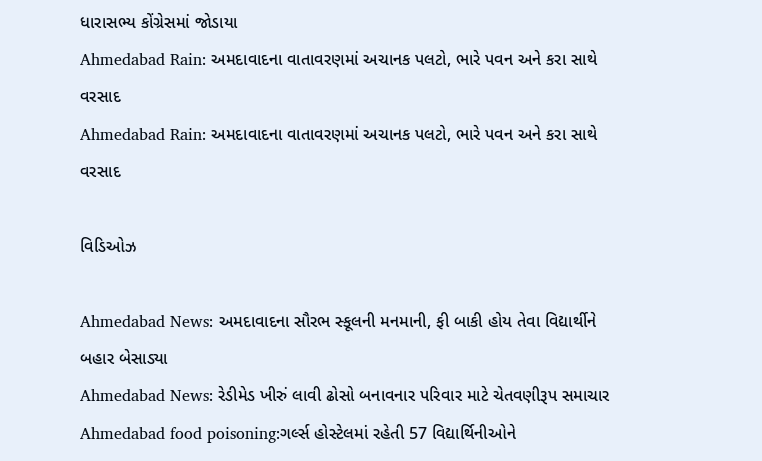ધારાસભ્ય કોંગ્રેસમાં જોડાયા
Ahmedabad Rain: અમદાવાદના વાતાવરણમાં અચાનક પલટો, ભારે પવન અને કરા સાથે વરસાદ
Ahmedabad Rain: અમદાવાદના વાતાવરણમાં અચાનક પલટો, ભારે પવન અને કરા સાથે વરસાદ

વિડિઓઝ

Ahmedabad News: અમદાવાદના સૌરભ સ્કૂલની મનમાની, ફી બાકી હોય તેવા વિદ્યાર્થીને બહાર બેસાડ્યા
Ahmedabad News: રેડીમેડ ખીરું લાવી ઢોસો બનાવનાર પરિવાર માટે ચેતવણીરૂપ સમાચાર
Ahmedabad food poisoning:ગર્લ્સ હોસ્ટેલમાં રહેતી 57 વિદ્યાર્થિનીઓને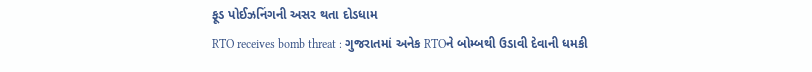ફૂડ પોઈઝનિંગની અસર થતા દોડધામ
RTO receives bomb threat : ગુજરાતમાં અનેક RTOને બોમ્બથી ઉડાવી દેવાની ધમકી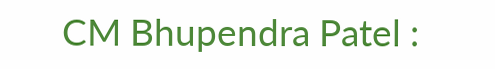CM Bhupendra Patel :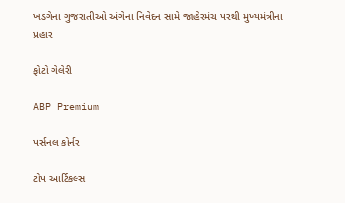ખડગેના ગુજરાતીઓ અંગેના નિવેદન સામે જાહેરમંચ પરથી મુખ્યમંત્રીના પ્રહાર

ફોટો ગેલેરી

ABP Premium

પર્સનલ કોર્નર

ટોપ આર્ટિકલ્સ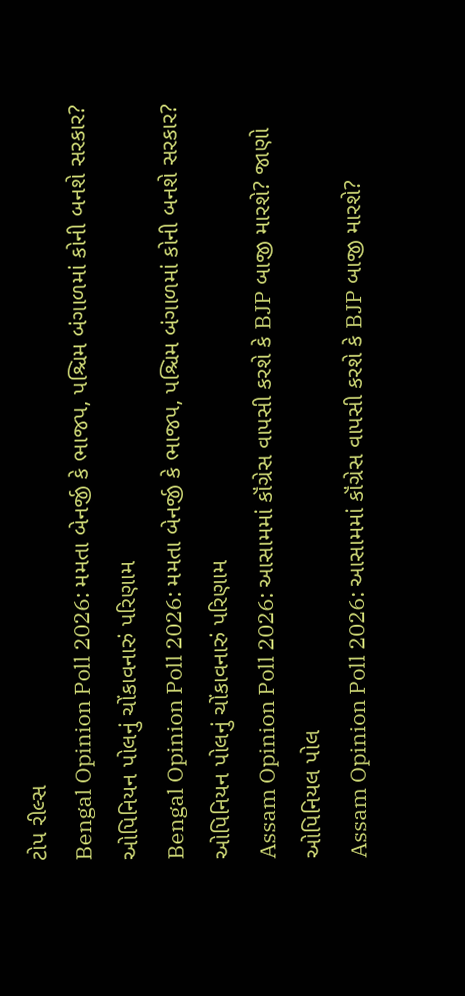ટોપ રીલ્સ
Bengal Opinion Poll 2026: મમતા બેનર્જી કે ભાજપ, પશ્ચિમ બંગાળમાં કોની બનશે સરકાર? ઓપિનિયન પોલનું ચોંકાવનારું પરિણામ
Bengal Opinion Poll 2026: મમતા બેનર્જી કે ભાજપ, પશ્ચિમ બંગાળમાં કોની બનશે સરકાર? ઓપિનિયન પોલનું ચોંકાવનારું પરિણામ
Assam Opinion Poll 2026: આસામમાં કૉંગ્રેસ વાપસી કરશે કે BJP બાજી મારશે? જાણો ઓપિનિયલ પોલ
Assam Opinion Poll 2026: આસામમાં કૉંગ્રેસ વાપસી કરશે કે BJP બાજી મારશે?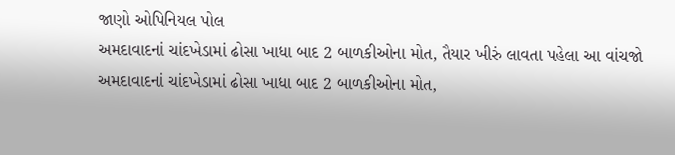જાણો ઓપિનિયલ પોલ
અમદાવાદનાં ચાંદખેડામાં ઢોસા ખાધા બાદ 2 બાળકીઓના મોત, તૈયાર ખીરું લાવતા પહેલા આ વાંચજો
અમદાવાદનાં ચાંદખેડામાં ઢોસા ખાધા બાદ 2 બાળકીઓના મોત,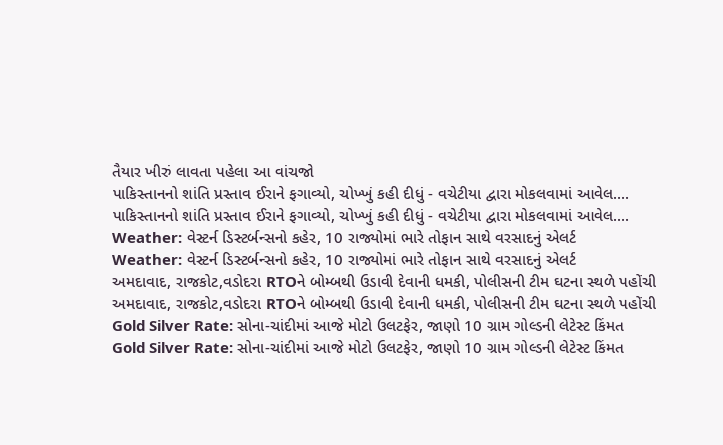તૈયાર ખીરું લાવતા પહેલા આ વાંચજો
પાકિસ્તાનનો શાંતિ પ્રસ્તાવ ઈરાને ફગાવ્યો, ચોખ્ખું કહી દીધું - વચેટીયા દ્વારા મોકલવામાં આવેલ....
પાકિસ્તાનનો શાંતિ પ્રસ્તાવ ઈરાને ફગાવ્યો, ચોખ્ખું કહી દીધું - વચેટીયા દ્વારા મોકલવામાં આવેલ....
Weather: વેસ્ટર્ન ડિસ્ટર્બન્સનો કહેર, 10 રાજ્યોમાં ભારે તોફાન સાથે વરસાદનું એલર્ટ
Weather: વેસ્ટર્ન ડિસ્ટર્બન્સનો કહેર, 10 રાજ્યોમાં ભારે તોફાન સાથે વરસાદનું એલર્ટ
અમદાવાદ, રાજકોટ,વડોદરા RTOને બોમ્બથી ઉડાવી દેવાની ધમકી, પોલીસની ટીમ ઘટના સ્થળે પહોંચી
અમદાવાદ, રાજકોટ,વડોદરા RTOને બોમ્બથી ઉડાવી દેવાની ધમકી, પોલીસની ટીમ ઘટના સ્થળે પહોંચી
Gold Silver Rate: સોના-ચાંદીમાં આજે મોટો ઉલટફેર, જાણો 10 ગ્રામ ગોલ્ડની લેટેસ્ટ કિંમત
Gold Silver Rate: સોના-ચાંદીમાં આજે મોટો ઉલટફેર, જાણો 10 ગ્રામ ગોલ્ડની લેટેસ્ટ કિંમત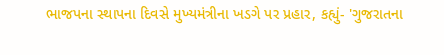ભાજપના સ્થાપના દિવસે મુખ્યમંત્રીના ખડગે પર પ્રહાર, કહ્યું- 'ગુજરાતના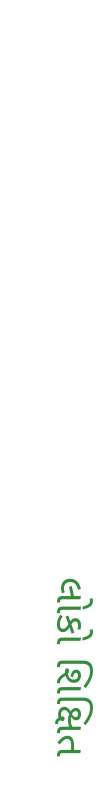લોકો શિક્ષિત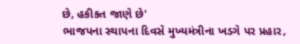છે, હકીકત જાણે છે'
ભાજપના સ્થાપના દિવસે મુખ્યમંત્રીના ખડગે પર પ્રહાર,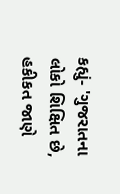કહ્યું- 'ગુજરાતના લોકો શિક્ષિત છે, હકીકત જાણે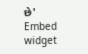છે'
Embed widget